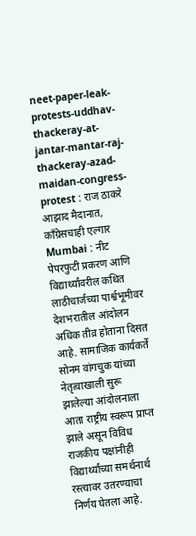neet-paper-leak-protests-uddhav-thackeray-at-jantar-mantar-raj-thackeray-azad-maidan-congress-protest : राज ठाकरे आझाद मैदानात, काँग्रेसचाही एल्गार
Mumbai : नीट पेपरफुटी प्रकरण आणि विद्यार्थ्यांवरील कथित लाठीचार्जच्या पार्श्वभूमीवर देशभरातील आंदोलन अधिक तीव्र होताना दिसत आहे. सामाजिक कार्यकर्ते सोनम वांगचुक यांच्या नेतृत्वाखाली सुरू झालेल्या आंदोलनाला आता राष्ट्रीय स्वरूप प्राप्त झाले असून विविध राजकीय पक्षांनीही विद्यार्थ्यांच्या समर्थनार्थ रस्त्यावर उतरण्याचा निर्णय घेतला आहे.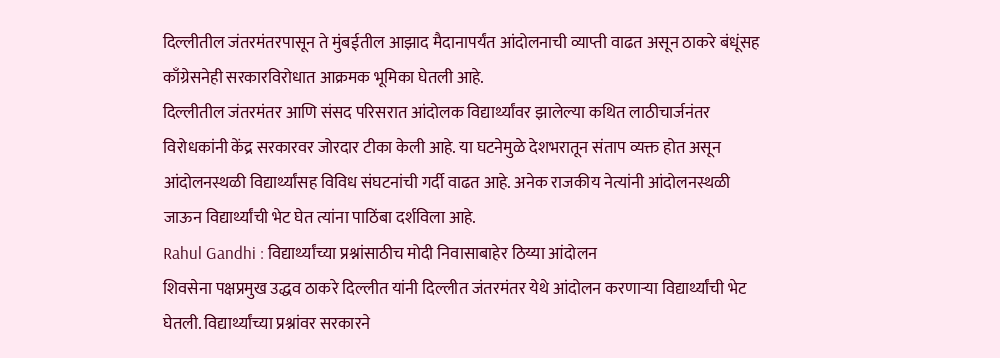दिल्लीतील जंतरमंतरपासून ते मुंबईतील आझाद मैदानापर्यंत आंदोलनाची व्याप्ती वाढत असून ठाकरे बंधूंसह काँग्रेसनेही सरकारविरोधात आक्रमक भूमिका घेतली आहे.
दिल्लीतील जंतरमंतर आणि संसद परिसरात आंदोलक विद्यार्थ्यांवर झालेल्या कथित लाठीचार्जनंतर विरोधकांनी केंद्र सरकारवर जोरदार टीका केली आहे. या घटनेमुळे देशभरातून संताप व्यक्त होत असून आंदोलनस्थळी विद्यार्थ्यांसह विविध संघटनांची गर्दी वाढत आहे. अनेक राजकीय नेत्यांनी आंदोलनस्थळी जाऊन विद्यार्थ्यांची भेट घेत त्यांना पाठिंबा दर्शविला आहे.
Rahul Gandhi : विद्यार्थ्यांच्या प्रश्नांसाठीच मोदी निवासाबाहेर ठिय्या आंदोलन
शिवसेना पक्षप्रमुख उद्धव ठाकरे दिल्लीत यांनी दिल्लीत जंतरमंतर येथे आंदोलन करणाऱ्या विद्यार्थ्यांची भेट घेतली. विद्यार्थ्यांच्या प्रश्नांवर सरकारने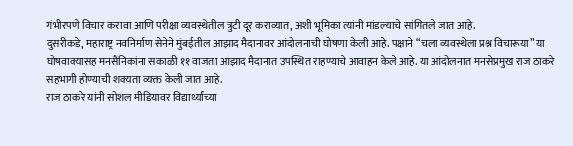गंभीरपणे विचार करावा आणि परीक्षा व्यवस्थेतील त्रुटी दूर कराव्यात, अशी भूमिका त्यांनी मांडल्याचे सांगितले जात आहे.
दुसरीकडे, महाराष्ट्र नवनिर्माण सेनेने मुंबईतील आझाद मैदानावर आंदोलनाची घोषणा केली आहे. पक्षाने “चला व्यवस्थेला प्रश्न विचारूया” या घोषवाक्यासह मनसैनिकांना सकाळी ११ वाजता आझाद मैदानात उपस्थित राहण्याचे आवाहन केले आहे. या आंदोलनात मनसेप्रमुख राज ठाकरे सहभागी होण्याची शक्यता व्यक्त केली जात आहे.
राज ठाकरे यांनी सोशल मीडियावर विद्यार्थ्यांच्या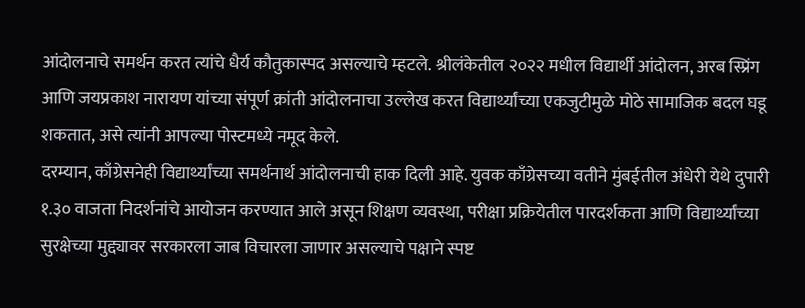आंदोलनाचे समर्थन करत त्यांचे धैर्य कौतुकास्पद असल्याचे म्हटले. श्रीलंकेतील २०२२ मधील विद्यार्थी आंदोलन, अरब स्प्रिंग आणि जयप्रकाश नारायण यांच्या संपूर्ण क्रांती आंदोलनाचा उल्लेख करत विद्यार्थ्यांच्या एकजुटीमुळे मोठे सामाजिक बदल घडू शकतात, असे त्यांनी आपल्या पोस्टमध्ये नमूद केले.
दरम्यान, काँग्रेसनेही विद्यार्थ्यांच्या समर्थनार्थ आंदोलनाची हाक दिली आहे. युवक काँग्रेसच्या वतीने मुंबईतील अंधेरी येथे दुपारी १.३० वाजता निदर्शनांचे आयोजन करण्यात आले असून शिक्षण व्यवस्था, परीक्षा प्रक्रियेतील पारदर्शकता आणि विद्यार्थ्यांच्या सुरक्षेच्या मुद्द्यावर सरकारला जाब विचारला जाणार असल्याचे पक्षाने स्पष्ट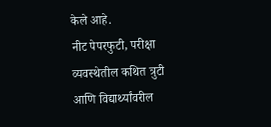केले आहे.
नीट पेपरफुटी, परीक्षा व्यवस्थेतील कथित त्रुटी आणि विद्यार्थ्यांवरील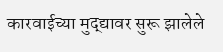कारवाईच्या मुद्द्यावर सुरू झालेले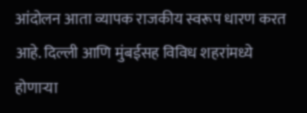आंदोलन आता व्यापक राजकीय स्वरूप धारण करत आहे. दिल्ली आणि मुंबईसह विविध शहरांमध्ये होणाऱ्या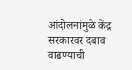आंदोलनांमुळे केंद्र सरकारवर दबाव वाढण्याची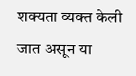शक्यता व्यक्त केली जात असून या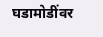घडामोडींवर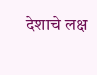देशाचे लक्ष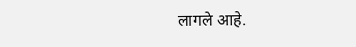लागले आहे.